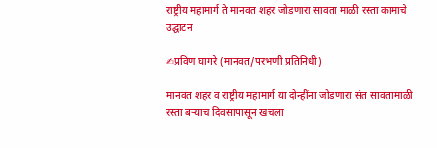राष्ट्रीय महामार्ग ते मानवत शहर जोडणारा सावता माळी रस्ता कामाचे उद्घाटन

✍प्रविण घागरे (मानवत/परभणी प्रतिनिधी)

मानवत शहर व राष्ट्रीय महामार्ग या दोन्हींना जोडणारा संत सावतामाळी रस्ता बऱ्याच दिवसापासून खचला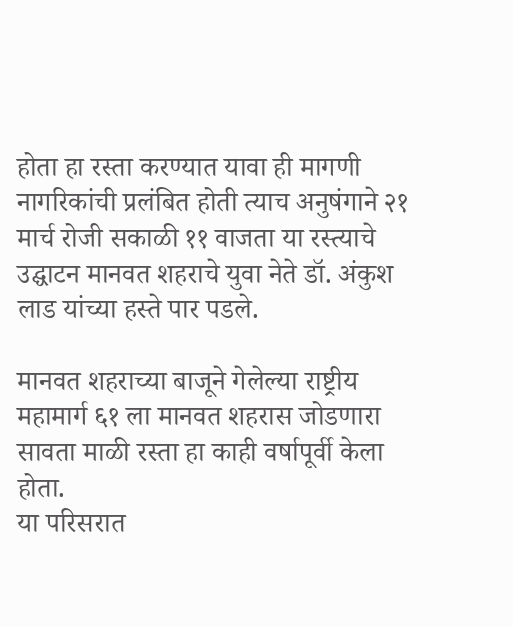होता हा रस्ता करण्यात यावा ही मागणी नागरिकांची प्रलंबित होती त्याच अनुषंगाने २१ मार्च रोजी सकाळी ११ वाजता या रस्त्याचे उद्घाटन मानवत शहराचे युवा नेते डॉ. अंकुश लाड यांच्या हस्ते पार पडले.

मानवत शहराच्या बाजूने गेलेल्या राष्ट्रीय महामार्ग ६१ ला मानवत शहरास जोडणारा सावता माळी रस्ता हा काही वर्षापूर्वी केला होता.
या परिसरात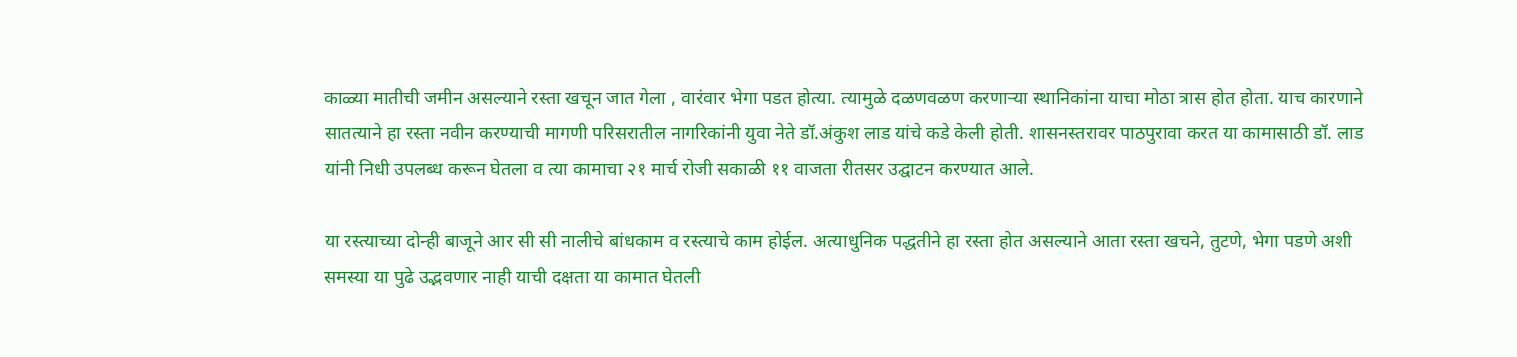काळ्या मातीची जमीन असल्याने रस्ता खचून जात गेला , वारंवार भेगा पडत होत्या. त्यामुळे दळणवळण करणाऱ्या स्थानिकांना याचा मोठा त्रास होत होता. याच कारणाने सातत्याने हा रस्ता नवीन करण्याची मागणी परिसरातील नागरिकांनी युवा नेते डॉ.अंकुश लाड यांचे कडे केली होती. शासनस्तरावर पाठपुरावा करत या कामासाठी डॉ. लाड यांनी निधी उपलब्ध करून घेतला व त्या कामाचा २१ मार्च रोजी सकाळी ११ वाजता रीतसर उद्घाटन करण्यात आले.

या रस्त्याच्या दोन्ही बाजूने आर सी सी नालीचे बांधकाम व रस्त्याचे काम होईल. अत्याधुनिक पद्धतीने हा रस्ता होत असल्याने आता रस्ता खचने, तुटणे, भेगा पडणे अशी समस्या या पुढे उद्भवणार नाही याची दक्षता या कामात घेतली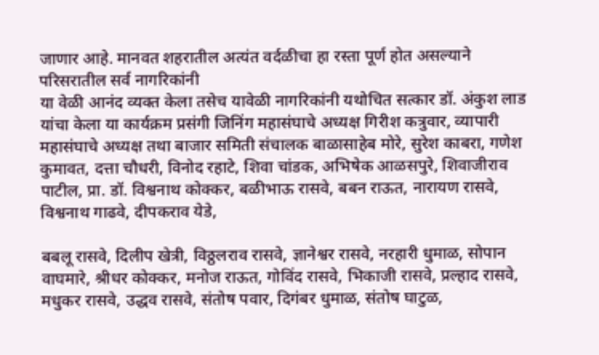जाणार आहे. मानवत शहरातील अत्यंत वर्दळीचा हा रस्ता पूर्ण होत असल्याने परिसरातील सर्व नागरिकांनी
या वेळी आनंद व्यक्त केला तसेच यावेळी नागरिकांनी यथोचित सत्कार डॉ. अंकुश लाड यांचा केला या कार्यक्रम प्रसंगी जिनिंग महासंघाचे अध्यक्ष गिरीश कत्रुवार, व्यापारी महासंघाचे अध्यक्ष तथा बाजार समिती संचालक बाळासाहेब मोरे, सुरेश काबरा, गणेश कुमावत, दत्ता चौधरी, विनोद रहाटे, शिवा चांडक, अभिषेक आळसपुरे, शिवाजीराव पाटील, प्रा. डॉ. विश्वनाथ कोक्कर, बळीभाऊ रासवे, बबन राऊत, नारायण रासवे, विश्वनाथ गाढवे, दीपकराव येडे,

बबलू रासवे, दिलीप खेत्री, विठ्ठलराव रासवे, ज्ञानेश्वर रासवे, नरहारी धुमाळ, सोपान वाघमारे, श्रीधर कोक्कर, मनोज राऊत, गोविंद रासवे, भिकाजी रासवे, प्रल्हाद रासवे, मधुकर रासवे, उद्धव रासवे, संतोष पवार, दिगंबर धुमाळ, संतोष घाटुळ,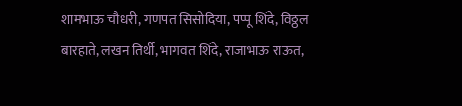शामभाऊ चौधरी, गणपत सिसोदिया, पप्पू शिंदे, विठ्ठल बारहाते, लखन तिर्थी, भागवत शिंदे, राजाभाऊ राऊत,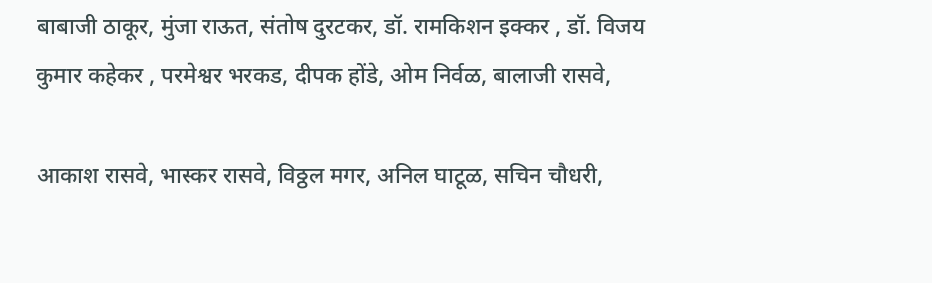बाबाजी ठाकूर, मुंजा राऊत, संतोष दुरटकर, डॉ. रामकिशन इक्कर , डॉ. विजय कुमार कहेकर , परमेश्वर भरकड, दीपक होंडे, ओम निर्वळ, बालाजी रासवे,

आकाश रासवे, भास्कर रासवे, विठ्ठल मगर, अनिल घाटूळ, सचिन चौधरी,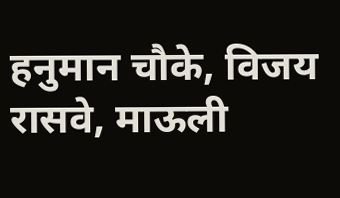हनुमान चौके, विजय रासवे, माऊली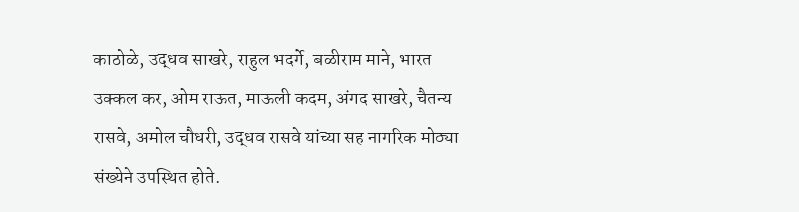काठोळे, उद्धव साखरे, राहुल भदर्गे, बळीराम माने, भारत उक्कल कर, ओम राऊत, माऊली कदम, अंगद साखरे, चैतन्य रासवे, अमोल चौधरी, उद्धव रासवे यांच्या सह नागरिक मोठ्या संख्येने उपस्थित होते.